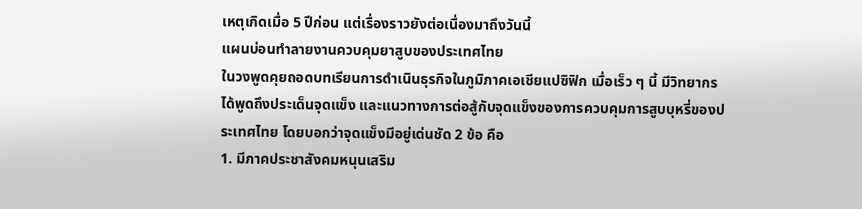เหตุเกิดเมื่อ 5 ปีก่อน แต่เรื่องราวยังต่อเนื่องมาถึงวันนี้
แผนบ่อนทำลายงานควบคุมยาสูบของประเทศไทย
ในวงพูดคุยถอดบทเรียนการดำเนินธุรกิจในภูมิภาคเอเชียแปซิฟิก เมื่อเร็ว ๆ นี้ มีวิทยากรได้พูดถึงประเด็นจุดแข็ง และแนวทางการต่อสู้กับจุดแข็งของการควบคุมการสูบบุหรี่ของประเทศไทย โดยบอกว่าจุดแข็งมีอยู่เด่นชัด 2 ข้อ คือ
1. มีภาคประชาสังคมหนุนเสริม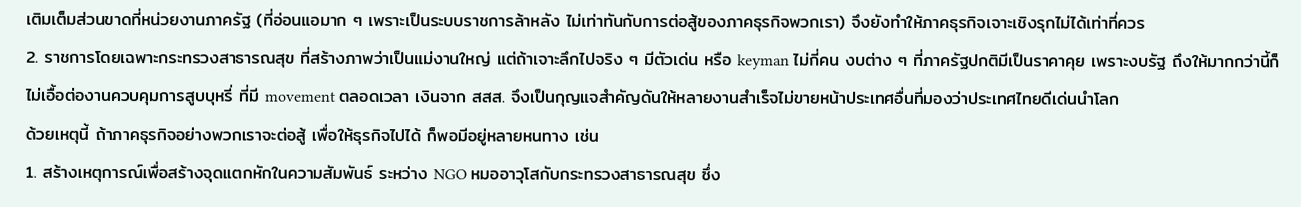เติมเต็มส่วนขาดที่หน่วยงานภาครัฐ (ที่อ่อนแอมาก ๆ เพราะเป็นระบบราชการล้าหลัง ไม่เท่าทันกับการต่อสู้ของภาคธุรกิจพวกเรา) จึงยังทำให้ภาคธุรกิจเจาะเชิงรุกไม่ได้เท่าที่ควร
2. ราชการโดยเฉพาะกระทรวงสาธารณสุข ที่สร้างภาพว่าเป็นแม่งานใหญ่ แต่ถ้าเจาะลึกไปจริง ๆ มีตัวเด่น หรือ keyman ไม่กี่คน งบต่าง ๆ ที่ภาครัฐปกติมีเป็นราคาคุย เพราะงบรัฐ ถึงให้มากกว่านี้ก็ไม่เอื้อต่องานควบคุมการสูบบุหรี่ ที่มี movement ตลอดเวลา เงินจาก สสส. จึงเป็นกุญแจสำคัญดันให้หลายงานสำเร็จไม่ขายหน้าประเทศอื่นที่มองว่าประเทศไทยดีเด่นนำโลก
ด้วยเหตุนี้ ถ้าภาคธุรกิจอย่างพวกเราจะต่อสู้ เพื่อให้ธุรกิจไปได้ ก็พอมีอยู่หลายหนทาง เช่น
1. สร้างเหตุการณ์เพื่อสร้างจุดแตกหักในความสัมพันธ์ ระหว่าง NGO หมออาวุโสกับกระทรวงสาธารณสุข ซึ่ง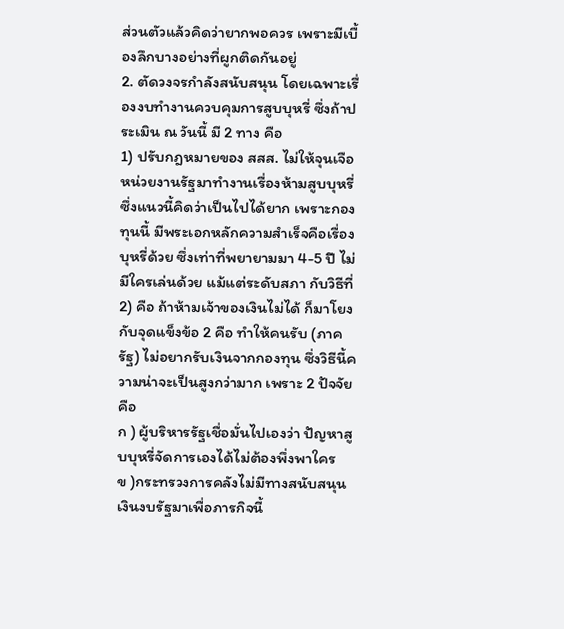ส่วนตัวแล้วคิดว่ายากพอควร เพราะมีเบื้องลึกบางอย่างที่ผูกติดกันอยู่
2. ตัดวงจรกำลังสนับสนุน โดยเฉพาะเรื่องงบทำงานควบคุมการสูบบุหรี่ ซึ่งถ้าประเมิน ณ วันนี้ มี 2 ทาง คือ
1) ปรับกฎหมายของ สสส. ไม่ให้จุนเจือหน่วยงานรัฐมาทำงานเรื่องห้ามสูบบุหรี่ ซึ่งแนวนี้คิดว่าเป็นไปได้ยาก เพราะกองทุนนี้ มีพระเอกหลักความสำเร็จคือเรื่องบุหรี่ด้วย ซึ่งเท่าที่พยายามมา 4-5 ปี ไม่มีใครเล่นด้วย แม้แต่ระดับสภา กับวิธีที่
2) คือ ถ้าห้ามเจ้าของเงินไม่ได้ ก็มาโยงกับจุดแข็งข้อ 2 คือ ทำให้คนรับ (ภาครัฐ) ไม่อยากรับเงินจากกองทุน ซึ่งวิธีนี้ความน่าจะเป็นสูงกว่ามาก เพราะ 2 ปัจจัย คือ
ก ) ผู้บริหารรัฐเชื่อมั่นไปเองว่า ปัญหาสูบบุหรี่จัดการเองได้ไม่ต้องพึ่งพาใคร
ข )กระทรวงการคลังไม่มีทางสนับสนุนเงินงบรัฐมาเพื่อภารกิจนี้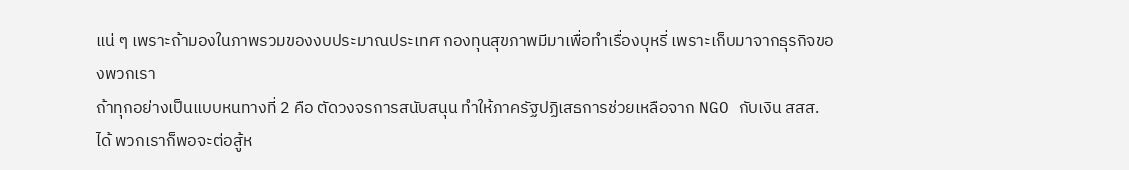แน่ ๆ เพราะถ้ามองในภาพรวมของงบประมาณประเทศ กองทุนสุขภาพมีมาเพื่อทำเรื่องบุหรี่ เพราะเก็บมาจากธุรกิจของพวกเรา
ถ้าทุกอย่างเป็นแบบหนทางที่ 2 คือ ตัดวงจรการสนับสนุน ทำให้ภาครัฐปฏิเสธการช่วยเหลือจาก NGO กับเงิน สสส. ได้ พวกเราก็พอจะต่อสู้ห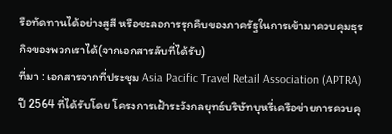รือทัดทานได้อย่างสูสี หรือชะลอการรุกคืบของภาครัฐในการเข้ามาควบคุมธุรกิจของพวกเราได้(จากเอกสารลับที่ได้รับ)
ที่มา : เอกสารจากที่ประชุม Asia Pacific Travel Retail Association (APTRA) ปี 2564 ที่ได้รับโดย โครงการเฝ้าระวังกลยุทธ์บริษัทบุหรี่เครือข่ายการควบคุ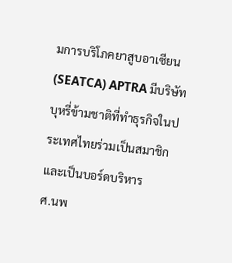มการบริโภคยาสูบอาเซียน (SEATCA) APTRA มีบริษัทบุหรี่ข้ามชาติที่ทำธุรกิจในประเทศไทยร่วมเป็นสมาชิกและเป็นบอร์ดบริหาร
ศ.นพ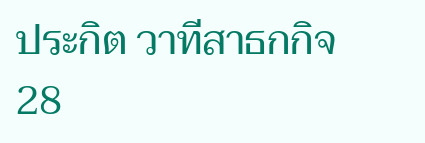ประกิต วาทีสาธกกิจ 28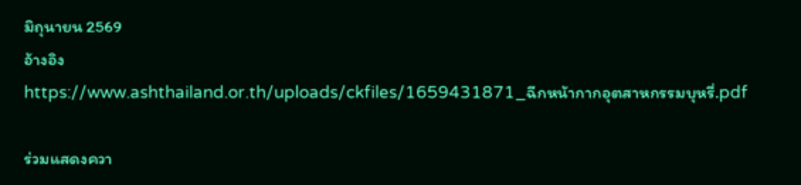มิถุนายน 2569
อ้างอิง
https://www.ashthailand.or.th/uploads/ckfiles/1659431871_ฉีกหน้ากากอุตสาหกรรมบุหรี่.pdf

ร่วมแสดงควา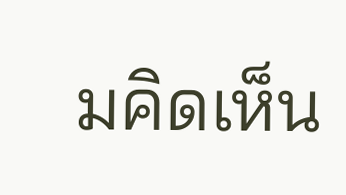มคิดเห็น